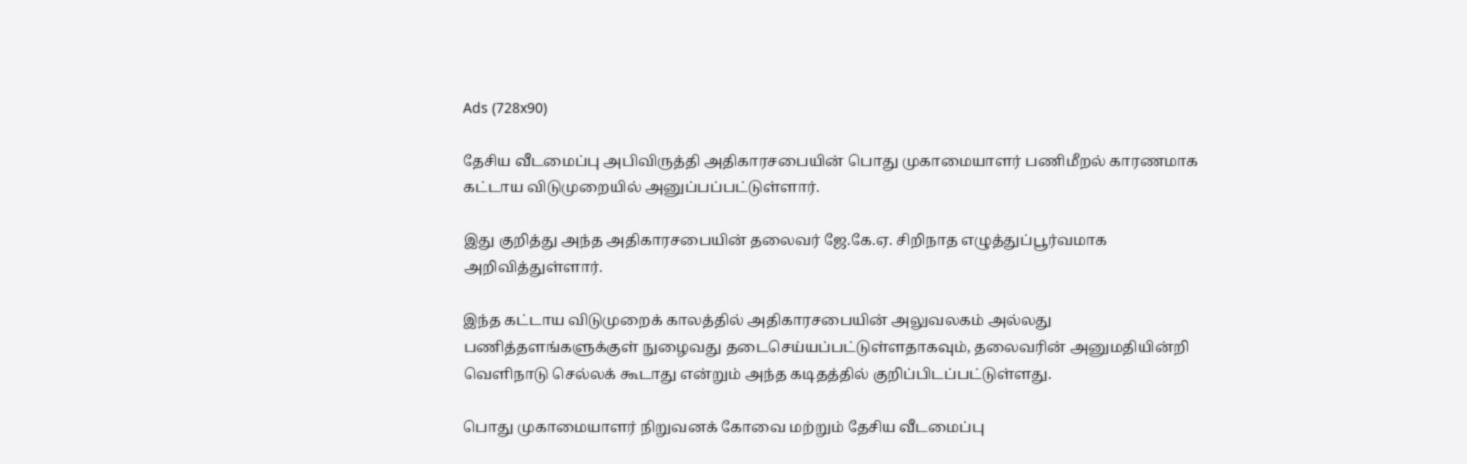Ads (728x90)

தேசிய வீடமைப்பு அபிவிருத்தி அதிகாரசபையின் பொது முகாமையாளர் பணிமீறல் காரணமாக கட்டாய விடுமுறையில் அனுப்பப்பட்டுள்ளார்.

இது குறித்து அந்த அதிகாரசபையின் தலைவர் ஜே.கே.ஏ. சிறிநாத எழுத்துப்பூர்வமாக அறிவித்துள்ளார்.

இந்த கட்டாய விடுமுறைக் காலத்தில் அதிகாரசபையின் அலுவலகம் அல்லது பணித்தளங்களுக்குள் நுழைவது தடைசெய்யப்பட்டுள்ளதாகவும், தலைவரின் அனுமதியின்றி வெளிநாடு செல்லக் கூடாது என்றும் அந்த கடிதத்தில் குறிப்பிடப்பட்டுள்ளது.

பொது முகாமையாளர் நிறுவனக் கோவை மற்றும் தேசிய வீடமைப்பு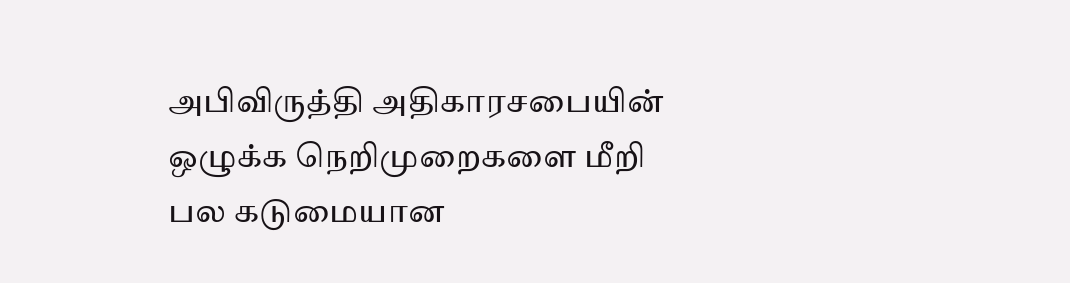அபிவிருத்தி அதிகாரசபையின் ஒழுக்க நெறிமுறைகளை மீறி பல கடுமையான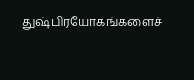துஷ்பிரயோகங்களைச்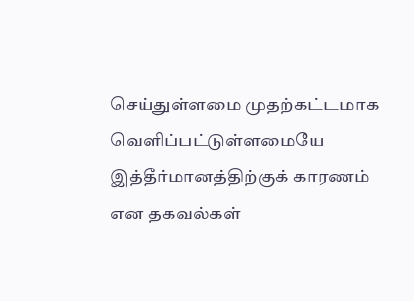செய்துள்ளமை முதற்கட்டமாக வெளிப்பட்டுள்ளமையே இத்தீர்மானத்திற்குக் காரணம் என தகவல்கள்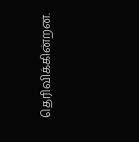தெரிவிக்கின்றன.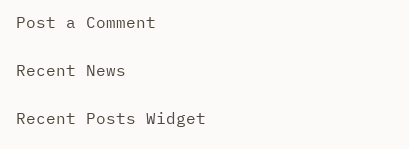Post a Comment

Recent News

Recent Posts Widget